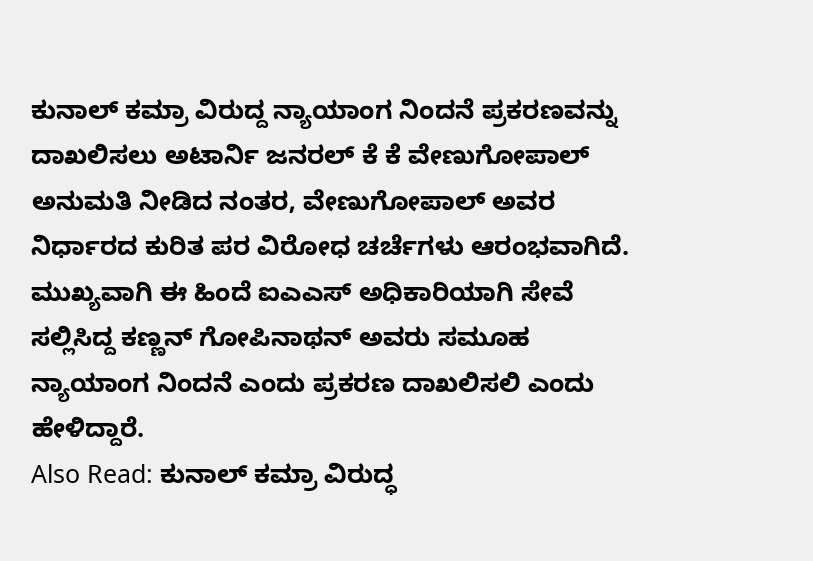ಕುನಾಲ್ ಕಮ್ರಾ ವಿರುದ್ದ ನ್ಯಾಯಾಂಗ ನಿಂದನೆ ಪ್ರಕರಣವನ್ನು ದಾಖಲಿಸಲು ಅಟಾರ್ನಿ ಜನರಲ್ ಕೆ ಕೆ ವೇಣುಗೋಪಾಲ್ ಅನುಮತಿ ನೀಡಿದ ನಂತರ, ವೇಣುಗೋಪಾಲ್ ಅವರ ನಿರ್ಧಾರದ ಕುರಿತ ಪರ ವಿರೋಧ ಚರ್ಚೆಗಳು ಆರಂಭವಾಗಿದೆ. ಮುಖ್ಯವಾಗಿ ಈ ಹಿಂದೆ ಐಎಎಸ್ ಅಧಿಕಾರಿಯಾಗಿ ಸೇವೆ ಸಲ್ಲಿಸಿದ್ದ ಕಣ್ಣನ್ ಗೋಪಿನಾಥನ್ ಅವರು ಸಮೂಹ ನ್ಯಾಯಾಂಗ ನಿಂದನೆ ಎಂದು ಪ್ರಕರಣ ದಾಖಲಿಸಲಿ ಎಂದು ಹೇಳಿದ್ದಾರೆ.
Also Read: ಕುನಾಲ್ ಕಮ್ರಾ ವಿರುದ್ಧ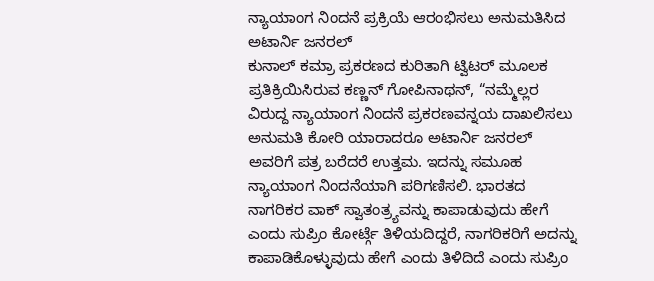ನ್ಯಾಯಾಂಗ ನಿಂದನೆ ಪ್ರಕ್ರಿಯೆ ಆರಂಭಿಸಲು ಅನುಮತಿಸಿದ ಅಟಾರ್ನಿ ಜನರಲ್
ಕುನಾಲ್ ಕಮ್ರಾ ಪ್ರಕರಣದ ಕುರಿತಾಗಿ ಟ್ವಿಟರ್ ಮೂಲಕ ಪ್ರತಿಕ್ರಿಯಿಸಿರುವ ಕಣ್ಣನ್ ಗೋಪಿನಾಥನ್, “ನಮ್ಮೆಲ್ಲರ ವಿರುದ್ದ ನ್ಯಾಯಾಂಗ ನಿಂದನೆ ಪ್ರಕರಣವನ್ನಯ ದಾಖಲಿಸಲು ಅನುಮತಿ ಕೋರಿ ಯಾರಾದರೂ ಅಟಾರ್ನಿ ಜನರಲ್ ಅವರಿಗೆ ಪತ್ರ ಬರೆದರೆ ಉತ್ತಮ. ಇದನ್ನು ಸಮೂಹ ನ್ಯಾಯಾಂಗ ನಿಂದನೆಯಾಗಿ ಪರಿಗಣಿಸಲಿ. ಭಾರತದ ನಾಗರಿಕರ ವಾಕ್ ಸ್ವಾತಂತ್ರ್ಯವನ್ನು ಕಾಪಾಡುವುದು ಹೇಗೆ ಎಂದು ಸುಪ್ರಿಂ ಕೋರ್ಟ್ಗೆ ತಿಳಿಯದಿದ್ದರೆ, ನಾಗರಿಕರಿಗೆ ಅದನ್ನು ಕಾಪಾಡಿಕೊಳ್ಳುವುದು ಹೇಗೆ ಎಂದು ತಿಳಿದಿದೆ ಎಂದು ಸುಪ್ರಿಂ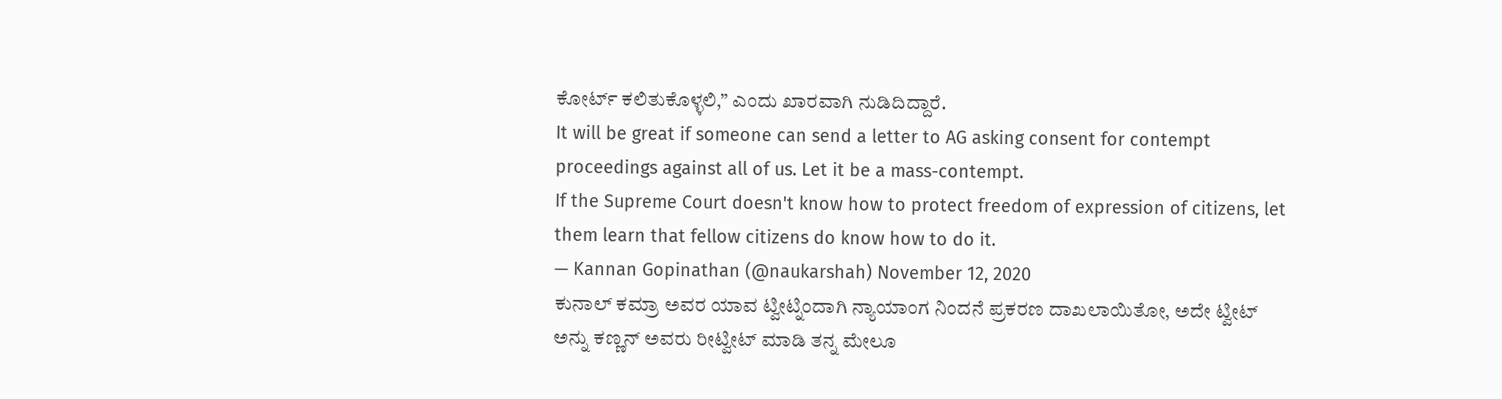ಕೋರ್ಟ್ ಕಲಿತುಕೊಳ್ಳಲಿ,” ಎಂದು ಖಾರವಾಗಿ ನುಡಿದಿದ್ದಾರೆ.
It will be great if someone can send a letter to AG asking consent for contempt proceedings against all of us. Let it be a mass-contempt.
If the Supreme Court doesn't know how to protect freedom of expression of citizens, let them learn that fellow citizens do know how to do it.
— Kannan Gopinathan (@naukarshah) November 12, 2020
ಕುನಾಲ್ ಕಮ್ರಾ ಅವರ ಯಾವ ಟ್ವೀಟ್ನಿಂದಾಗಿ ನ್ಯಾಯಾಂಗ ನಿಂದನೆ ಪ್ರಕರಣ ದಾಖಲಾಯಿತೋ, ಅದೇ ಟ್ವೀಟ್ ಅನ್ನು ಕಣ್ಣನ್ ಅವರು ರೀಟ್ವೀಟ್ ಮಾಡಿ ತನ್ನ ಮೇಲೂ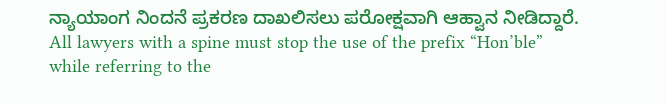ನ್ಯಾಯಾಂಗ ನಿಂದನೆ ಪ್ರಕರಣ ದಾಖಲಿಸಲು ಪರೋಕ್ಷವಾಗಿ ಆಹ್ವಾನ ನೀಡಿದ್ದಾರೆ.
All lawyers with a spine must stop the use of the prefix “Hon’ble” while referring to the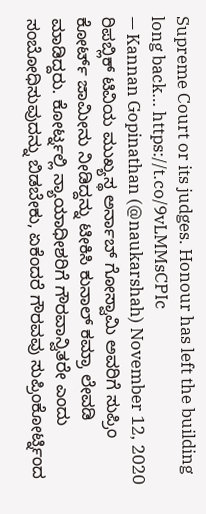Supreme Court or its judges. Honour has left the building long back… https://t.co/9vLMMsCPIc
— Kannan Gopinathan (@naukarshah) November 12, 2020
ರಿಪಬ್ಲಿಕ್ ಟಿವಿಯ ಮುಖ್ಯಸ್ಥ ಅರ್ನಾಬ್ ಗೋಸ್ವಾಮಿ ಅವರಿಗೆ ಸುಪ್ರಿಂ ಕೋರ್ಟ್ ಜಾಮೀನು ನೀಡಿದ್ದನ್ನು ಟೀಕಿಸಿ ಕುನಾಲ್ ಕಮ್ರಾ ಲೇವಡಿ ಮಾಡಿದ್ದರು. ಕೋರ್ಟ್ನಲ್ಲಿ ನ್ಯಾಯಾಧೀಶರಿಗೆ ಗೌರವಾನ್ವಿತರೇ ಎಂದು ಸಂಬೋಧಿಸುವುದನ್ನು ಬಿಡಬೇಕು, ಏಕೆಂದರೆ ಗೌರವವು ಸುಪ್ರಿಂಕೋರ್ಟ್ನಿಂದ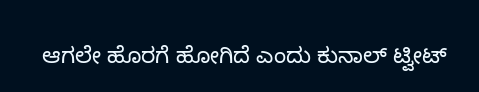ಆಗಲೇ ಹೊರಗೆ ಹೋಗಿದೆ ಎಂದು ಕುನಾಲ್ ಟ್ವೀಟ್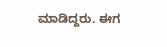ಮಾಡಿದ್ದರು. ಈಗ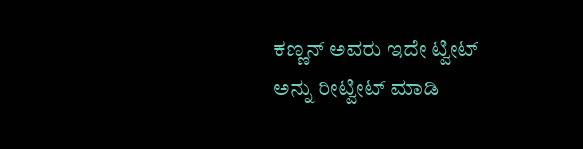ಕಣ್ಣನ್ ಅವರು ಇದೇ ಟ್ವೀಟ್ ಅನ್ನು ರೀಟ್ವೀಟ್ ಮಾಡಿ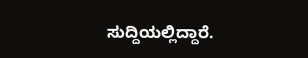ಸುದ್ದಿಯಲ್ಲಿದ್ದಾರೆ.